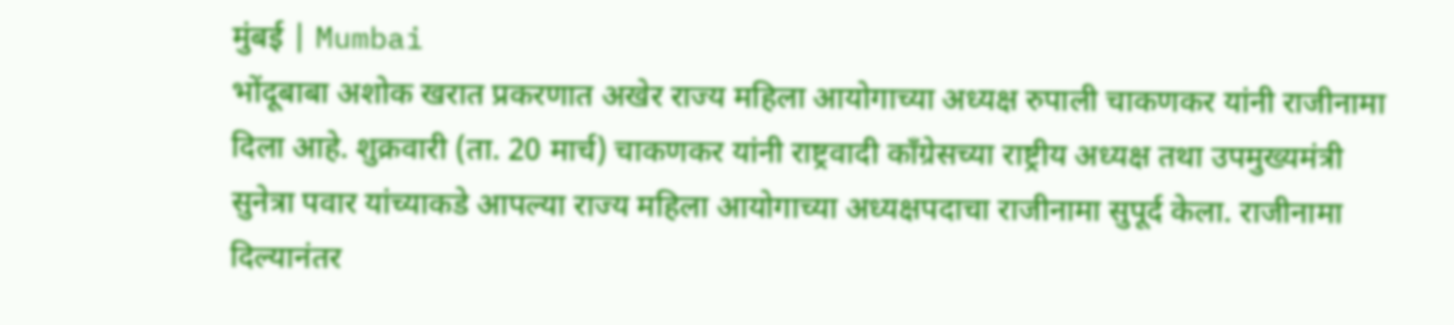मुंबई | Mumbai
भोंदूबाबा अशोक खरात प्रकरणात अखेर राज्य महिला आयोगाच्या अध्यक्ष रुपाली चाकणकर यांनी राजीनामा दिला आहे. शुक्रवारी (ता. 20 मार्च) चाकणकर यांनी राष्ट्रवादी काँग्रेसच्या राष्ट्रीय अध्यक्ष तथा उपमुख्यमंत्री सुनेत्रा पवार यांच्याकडे आपल्या राज्य महिला आयोगाच्या अध्यक्षपदाचा राजीनामा सुपूर्द केला. राजीनामा दिल्यानंतर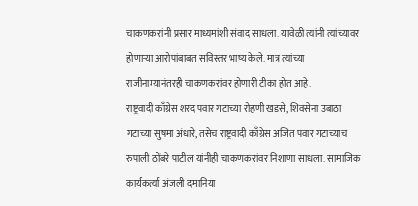चाकणकरांनी प्रसार माध्यमांशी संवाद साधला. यावेळी त्यांनी त्यांच्यावर होणाऱ्या आरोपांबाबत सविस्तर भाष्य केले. मात्र त्यांच्या राजीनाम्यानंतरही चाकणकरांवर होणारी टीका होत आहे.
राष्ट्रवादी काँग्रेस शरद पवार गटाच्या रोहणी खडसे, शिवसेना उबाठा गटाच्या सुषमा अंधारे, तसेच राष्ट्रवादी काँग्रेस अजित पवार गटाच्याच रुपाली ठोंबरे पाटील यांनीही चाकणकरांवर निशाणा साधला. सामाजिक कार्यकर्त्या अंजली दमानिया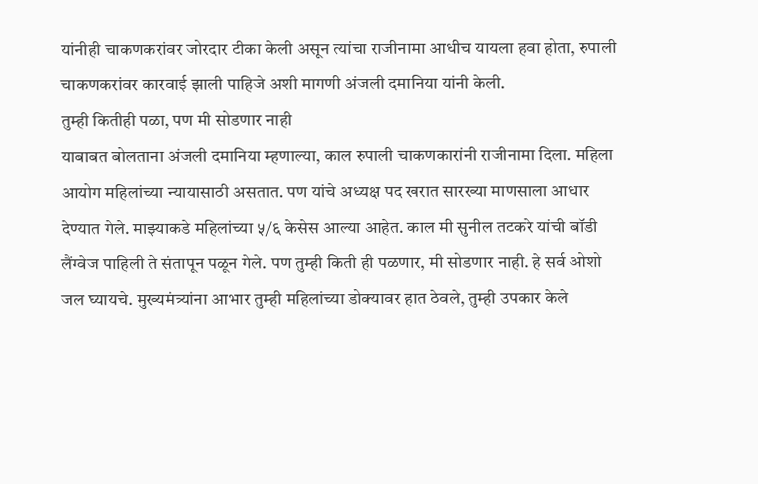यांनीही चाकणकरांवर जोरदार टीका केली असून त्यांचा राजीनामा आधीच यायला हवा होता, रुपाली चाकणकरांवर कारवाई झाली पाहिजे अशी मागणी अंजली दमानिया यांनी केली.
तुम्ही कितीही पळा, पण मी सोडणार नाही
याबाबत बोलताना अंजली दमानिया म्हणाल्या, काल रुपाली चाकणकारांनी राजीनामा दिला. महिला आयोग महिलांच्या न्यायासाठी असतात. पण यांचे अध्यक्ष पद खरात सारख्या माणसाला आधार देण्यात गेले. माझ्याकडे महिलांच्या ५/६ केसेस आल्या आहेत. काल मी सुनील तटकरे यांची बॉडी लैंग्वेज पाहिली ते संतापून पळून गेले. पण तुम्ही किती ही पळणार, मी सोडणार नाही. हे सर्व ओशो जल घ्यायचे. मुख्यमंत्र्यांना आभार तुम्ही महिलांच्या डोक्यावर हात ठेवले, तुम्ही उपकार केले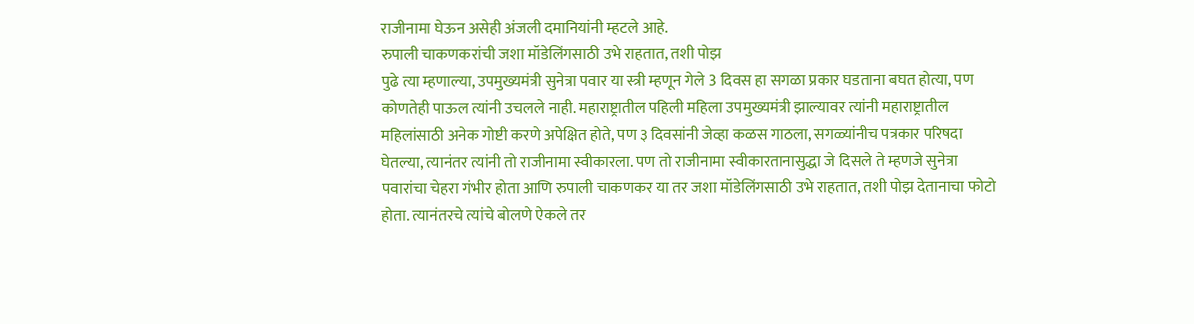राजीनामा घेऊन असेही अंजली दमानियांनी म्हटले आहे.
रुपाली चाकणकरांची जशा मॉडेलिंगसाठी उभे राहतात, तशी पोझ
पुढे त्या म्हणाल्या, उपमुख्यमंत्री सुनेत्रा पवार या स्त्री म्हणून गेले 3 दिवस हा सगळा प्रकार घडताना बघत होत्या, पण कोणतेही पाऊल त्यांनी उचलले नाही. महाराष्ट्रातील पहिली महिला उपमुख्यमंत्री झाल्यावर त्यांनी महाराष्ट्रातील महिलांसाठी अनेक गोष्टी करणे अपेक्षित होते, पण ३ दिवसांनी जेव्हा कळस गाठला, सगळ्यांनीच पत्रकार परिषदा घेतल्या, त्यानंतर त्यांनी तो राजीनामा स्वीकारला. पण तो राजीनामा स्वीकारतानासुद्धा जे दिसले ते म्हणजे सुनेत्रा पवारांचा चेहरा गंभीर होता आणि रुपाली चाकणकर या तर जशा मॉडेलिंगसाठी उभे राहतात, तशी पोझ देतानाचा फोटो होता. त्यानंतरचे त्यांचे बोलणे ऐकले तर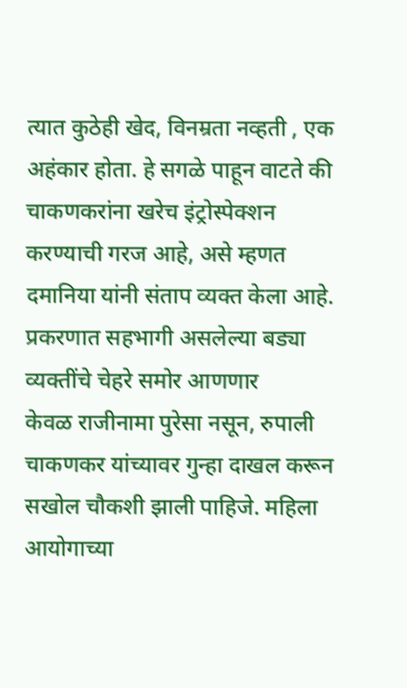त्यात कुठेही खेद, विनम्रता नव्हती , एक अहंकार होता. हे सगळे पाहून वाटते की चाकणकरांना खरेच इंट्रोस्पेक्शन करण्याची गरज आहे, असे म्हणत दमानिया यांनी संताप व्यक्त केला आहे.
प्रकरणात सहभागी असलेल्या बड्या व्यक्तींचे चेहरे समोर आणणार
केवळ राजीनामा पुरेसा नसून, रुपाली चाकणकर यांच्यावर गुन्हा दाखल करून सखोल चौकशी झाली पाहिजे. महिला आयोगाच्या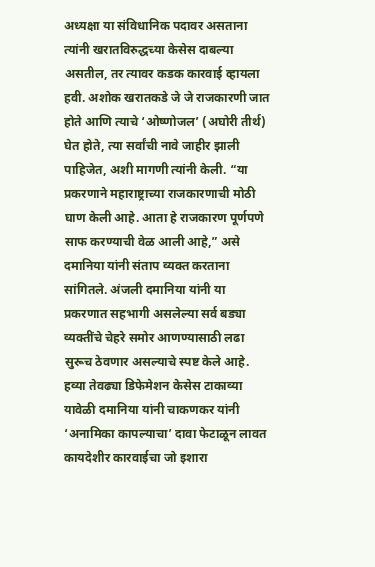अध्यक्षा या संविधानिक पदावर असताना त्यांनी खरातविरुद्धच्या केसेस दाबल्या असतील, तर त्यावर कडक कारवाई व्हायला हवी. अशोक खरातकडे जे जे राजकारणी जात होते आणि त्याचे ‘ओष्णोजल’ (अघोरी तीर्थ) घेत होते, त्या सर्वांची नावे जाहीर झाली पाहिजेत, अशी मागणी त्यांनी केली. “या प्रकरणाने महाराष्ट्राच्या राजकारणाची मोठी घाण केली आहे. आता हे राजकारण पूर्णपणे साफ करण्याची वेळ आली आहे,” असे दमानिया यांनी संताप व्यक्त करताना सांगितले. अंजली दमानिया यांनी या प्रकरणात सहभागी असलेल्या सर्व बड्या व्यक्तींचे चेहरे समोर आणण्यासाठी लढा सुरूच ठेवणार असल्याचे स्पष्ट केले आहे.
हव्या तेवढ्या डिफेमेशन केसेस टाकाव्या
यावेळी दमानिया यांनी चाकणकर यांनी ‘अनामिका कापल्याचा’ दावा फेटाळून लावत कायदेशीर कारवाईचा जो इशारा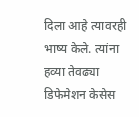दिला आहे त्यावरही भाष्य केले. त्यांना हव्या तेवढ्या डिफेमेशन केसेस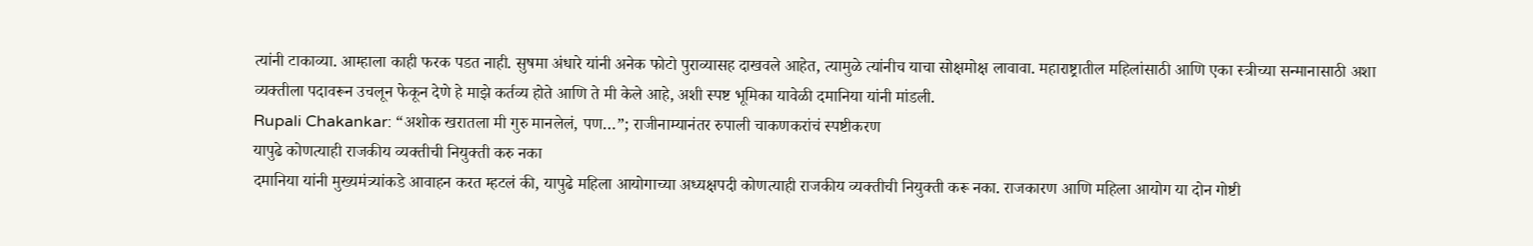त्यांनी टाकाव्या. आम्हाला काही फरक पडत नाही. सुषमा अंधारे यांनी अनेक फोटो पुराव्यासह दाखवले आहेत, त्यामुळे त्यांनीच याचा सोक्षमोक्ष लावावा. महाराष्ट्रातील महिलांसाठी आणि एका स्त्रीच्या सन्मानासाठी अशा व्यक्तीला पदावरून उचलून फेकून देणे हे माझे कर्तव्य होते आणि ते मी केले आहे, अशी स्पष्ट भूमिका यावेळी दमानिया यांनी मांडली.
Rupali Chakankar: “अशोक खरातला मी गुरु मानलेलं, पण…”; राजीनाम्यानंतर रुपाली चाकणकरांचं स्पष्टीकरण
यापुढे कोणत्याही राजकीय व्यक्तीची नियुक्ती करु नका
दमानिया यांनी मुख्यमंत्र्यांकडे आवाहन करत म्हटलं की, यापुढे महिला आयोगाच्या अध्यक्षपदी कोणत्याही राजकीय व्यक्तीची नियुक्ती करू नका. राजकारण आणि महिला आयोग या दोन गोष्टी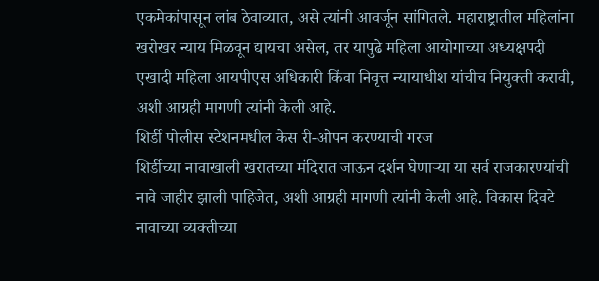एकमेकांपासून लांब ठेवाव्यात, असे त्यांनी आवर्जून सांगितले. महाराष्ट्रातील महिलांना खरोखर न्याय मिळवून द्यायचा असेल, तर यापुढे महिला आयोगाच्या अध्यक्षपदी एखादी महिला आयपीएस अधिकारी किंवा निवृत्त न्यायाधीश यांचीच नियुक्ती करावी, अशी आग्रही मागणी त्यांनी केली आहे.
शिर्डी पोलीस स्टेशनमधील केस री-ओपन करण्याची गरज
शिर्डीच्या नावाखाली खरातच्या मंदिरात जाऊन दर्शन घेणाऱ्या या सर्व राजकारण्यांची नावे जाहीर झाली पाहिजेत, अशी आग्रही मागणी त्यांनी केली आहे. विकास दिवटे नावाच्या व्यक्तीच्या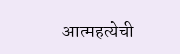आत्महत्येची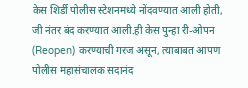केस शिर्डी पोलीस स्टेशनमध्ये नोंदवण्यात आली होती, जी नंतर बंद करण्यात आली.ही केस पुन्हा री-ओपन (Reopen) करण्याची गरज असून, त्याबाबत आपण पोलीस महासंचालक सदानंद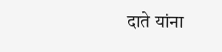दाते यांना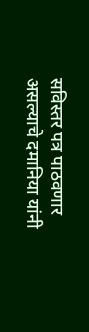सविस्तर पत्र पाठवणार असल्याचे दमानिया यांनी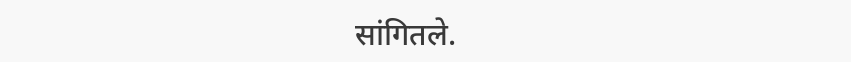सांगितले.